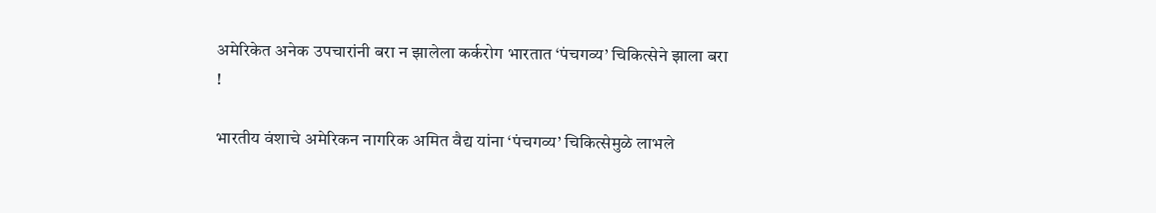अमेरिकेत अनेक उपचारांनी बरा न झालेला कर्करोग भारतात ‘पंचगव्य’ चिकित्सेने झाला बरा !

भारतीय वंशाचे अमेरिकन नागरिक अमित वैद्य यांना ‘पंचगव्य’ चिकित्सेमुळे लाभले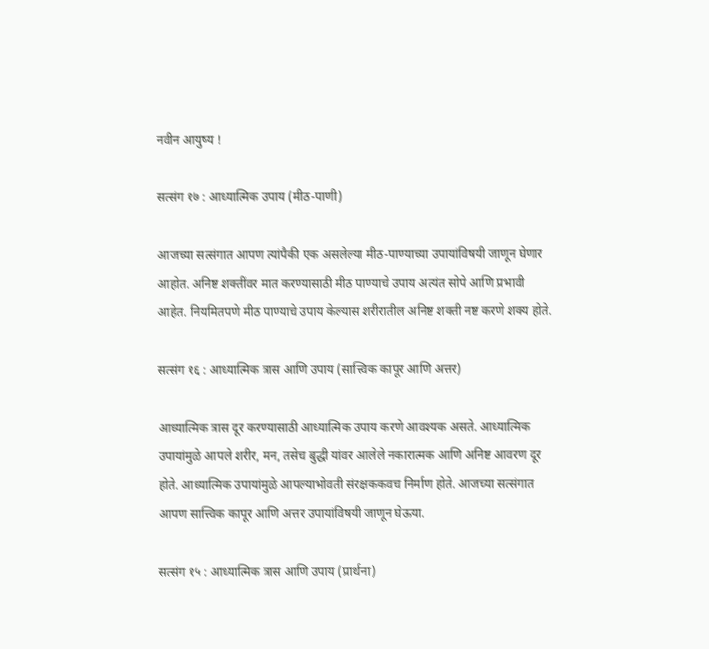नवीन आयुष्य !

सत्संग १७ : आध्यात्मिक उपाय (मीठ-पाणी)

आजच्या सत्संगात आपण त्यांपैकी एक असलेल्या मीठ-पाण्याच्या उपायांविषयी जाणून घेणार आहोत. अनिष्ट शक्तींवर मात करण्यासाठी मीठ पाण्याचे उपाय अत्यंत सोपे आणि प्रभावी आहेत. नियमितपणे मीठ पाण्याचे उपाय केल्यास शरीरातील अनिष्ट शक्ती नष्ट करणे शक्य होते.

सत्संग १६ : आध्यात्मिक त्रास आणि उपाय (सात्त्विक कापूर आणि अत्तर)

आध्यात्मिक त्रास दूर करण्यासाठी आध्यात्मिक उपाय करणे आवश्यक असते. आध्यात्मिक उपायांमुळे आपले शरीर, मन, तसेच बुद्धी यांवर आलेले नकारात्मक आणि अनिष्ट आवरण दूर होते. आध्यात्मिक उपायांमुळे आपल्याभोवती संरक्षककवच निर्माण होते. आजच्या सत्संगात आपण सात्त्विक कापूर आणि अत्तर उपायांविषयी जाणून घेऊया.

सत्संग १५ : आध्यात्मिक त्रास आणि उपाय (प्रार्थना)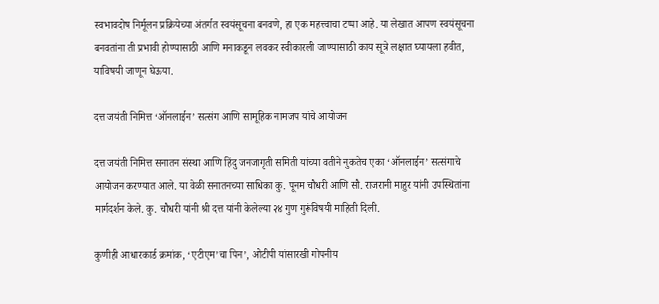स्वभावदोष निर्मूलन प्रक्रियेच्या अंतर्गत स्वयंसूचना बनवणे, हा एक महत्त्वाचा टप्पा आहे. या लेखात आपण स्वयंसूचना बनवतांना ती प्रभावी होण्यासाठी आणि मनाकडून लवकर स्वीकारली जाण्यासाठी काय सूत्रे लक्षात घ्यायला हवीत, याविषयी जाणून घेऊया.

दत्त जयंती निमित्त ‘ऑनलाईन’ सत्संग आणि सामूहिक नामजप यांचे आयोजन

दत्त जयंती निमित्त सनातन संस्था आणि हिंदु जनजागृती समिती यांच्या वतीने नुकतेच एका ‘ऑनलाईन’ सत्संगाचे आयोजन करण्यात आले. या वेळी सनातनच्या साधिका कु. पूनम चौधरी आणि सौ. राजरानी माहुर यांनी उपस्थितांना मार्गदर्शन केले. कु. चौधरी यांनी श्री दत्त यांनी केलेल्या २४ गुण गुरूंविषयी माहिती दिली.

कुणीही आधारकार्ड क्रमांक, ‘एटीएम’चा पिन’, ओटीपी यांसारखी गोपनीय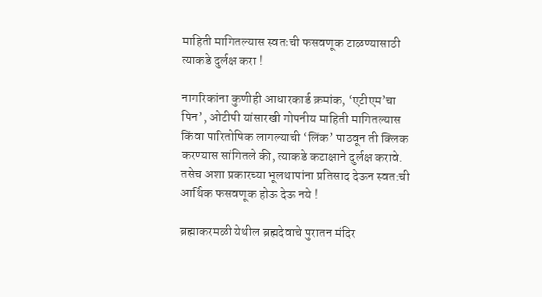माहिती मागितल्यास स्वतःची फसवणूक टाळण्यासाठी त्याकडे दुर्लक्ष करा !

नागरिकांना कुणीही आधारकार्ड क्रमांक, ‘एटीएम’चा पिन’, ओटीपी यांसारखी गोपनीय माहिती मागितल्यास किंवा पारितोषिक लागल्याची ‘लिंक’ पाठवून ती क्लिक करण्यास सांगितले की, त्याकडे कटाक्षाने दुर्लक्ष करावे. तसेच अशा प्रकारच्या भूलथापांना प्रतिसाद देऊन स्वत:ची आर्थिक फसवणूक होऊ देऊ नये !

ब्रह्माकरमळी येथील ब्रह्मदेवाचे पुरातन मंदिर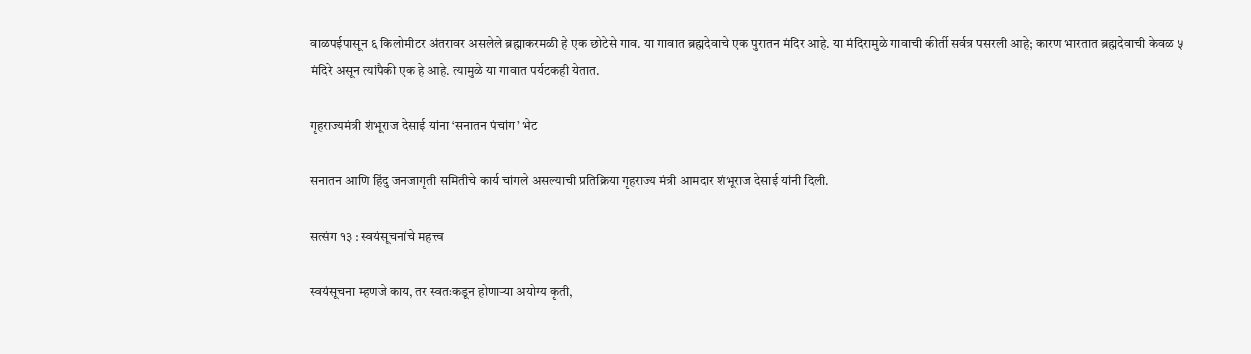वाळपईपासून ६ किलोमीटर अंतरावर असलेले ब्रह्माकरमळी हे एक छोटेसे गाव. या गावात ब्रह्मदेवाचे एक पुरातन मंदिर आहे. या मंदिरामुळे गावाची कीर्ती सर्वत्र पसरली आहे; कारण भारतात ब्रह्मदेवाची केवळ ५ मंदिरे असून त्यांपैकी एक हे आहे. त्यामुळे या गावात पर्यटकही येतात.

गृहराज्यमंत्री शंभूराज देसाई यांना ‘सनातन पंचांग’ भेट

सनातन आणि हिंदु जनजागृती समितीचे कार्य चांगले असल्याची प्रतिक्रिया गृहराज्य मंत्री आमदार शंभूराज देसाई यांनी दिली.

सत्संग १३ : स्वयंसूचनांचे महत्त्व

स्वयंसूचना म्हणजे काय, तर स्वतःकडून होणार्‍या अयोग्य कृती,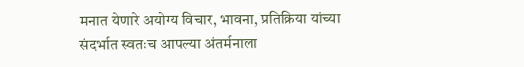मनात येणारे अयोग्य विचार, भावना, प्रतिक्रिया यांच्या संदर्भात स्वतःच आपल्या अंतर्मनाला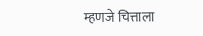म्हणजे चित्ताला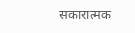सकारात्मक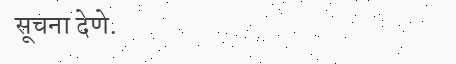सूचना देणे.